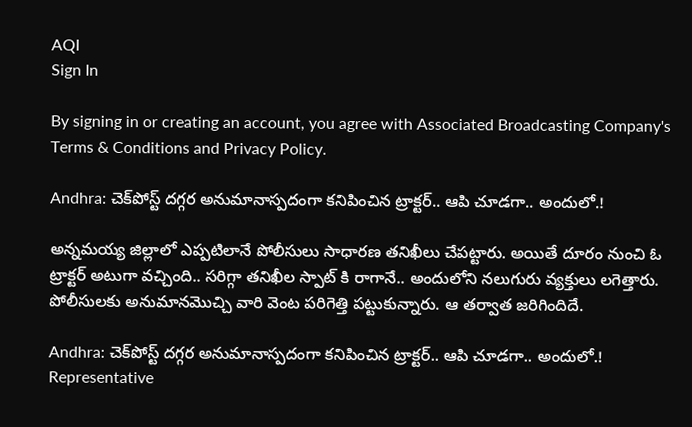AQI
Sign In

By signing in or creating an account, you agree with Associated Broadcasting Company's Terms & Conditions and Privacy Policy.

Andhra: చెక్‌పోస్ట్ దగ్గర అనుమానాస్పదంగా కనిపించిన ట్రాక్టర్.. ఆపి చూడగా.. అందులో.!

అన్నమయ్య జిల్లాలో ఎప్పటిలానే పోలీసులు సాధారణ తనిఖీలు చేపట్టారు. అయితే దూరం నుంచి ఓ ట్రాక్టర్ అటుగా వచ్చింది.. సరిగ్గా తనిఖీల స్పాట్ కి రాగానే.. అందులోని నలుగురు వ్యక్తులు లగెత్తారు. పోలీసులకు అనుమానమొచ్చి వారి వెంట పరిగెత్తి పట్టుకున్నారు. ఆ తర్వాత జరిగిందిదే.

Andhra: చెక్‌పోస్ట్ దగ్గర అనుమానాస్పదంగా కనిపించిన ట్రాక్టర్.. ఆపి చూడగా.. అందులో.!
Representative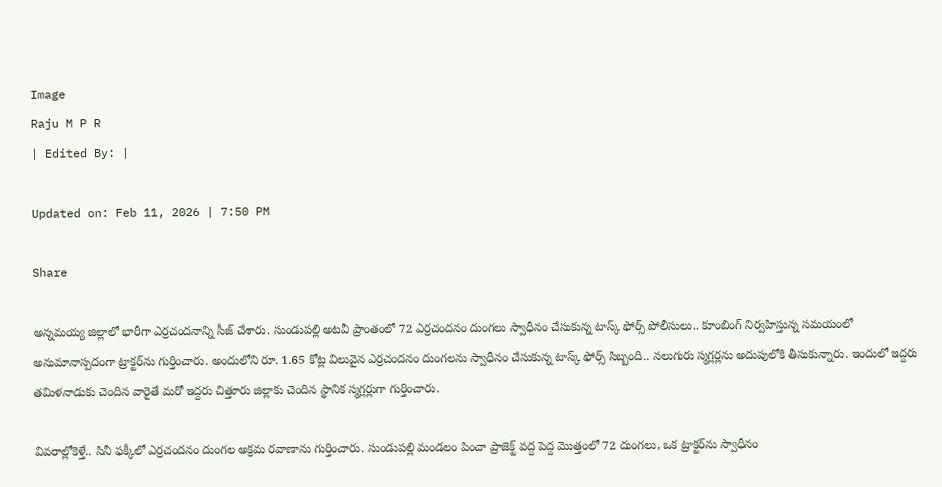Image
Raju M P R
| Edited By: |

Updated on: Feb 11, 2026 | 7:50 PM

Share

అన్నమయ్య జిల్లాలో భారీగా ఎర్రచందనాన్ని సీజ్ చేశారు. సుండుపల్లి అటవీ ప్రాంతంలో 72 ఎర్రచందనం దుంగలు స్వాధీనం చేసుకున్న టాస్క్ ఫోర్స్ పోలీసులు.. కూంబింగ్ నిర్వహిస్తున్న సమయంలో అనుమానాస్పదంగా ట్రాక్టర్‌ను గుర్తించారు. అందులోని రూ. 1.65 కోట్ల విలువైన ఎర్రచందనం దుంగలను స్వాధీనం చేసుకున్న టాస్క్ ఫోర్స్ సిబ్బంది.. నలుగురు స్మగ్లర్లను అదుపులోకి తీసుకున్నారు. ఇందులో ఇద్దరు తమిళనాడుకు చెందిన వారైతే మరో ఇద్దరు చిత్తూరు జిల్లాకు చెందిన స్థానిక స్మగ్లర్లుగా గుర్తించారు.

వివరాల్లోకెళ్తే.. సినీ ఫక్కీలో ఎర్రచందనం దుంగల అక్రమ రవాణాను గుర్తించారు. సుండుపల్లి మండలం పించా ప్రాజెక్ట్ వద్ద పెద్ద మొత్తంలో 72 దుంగలు, ఒక ట్రాక్టర్‌ను స్వాధీనం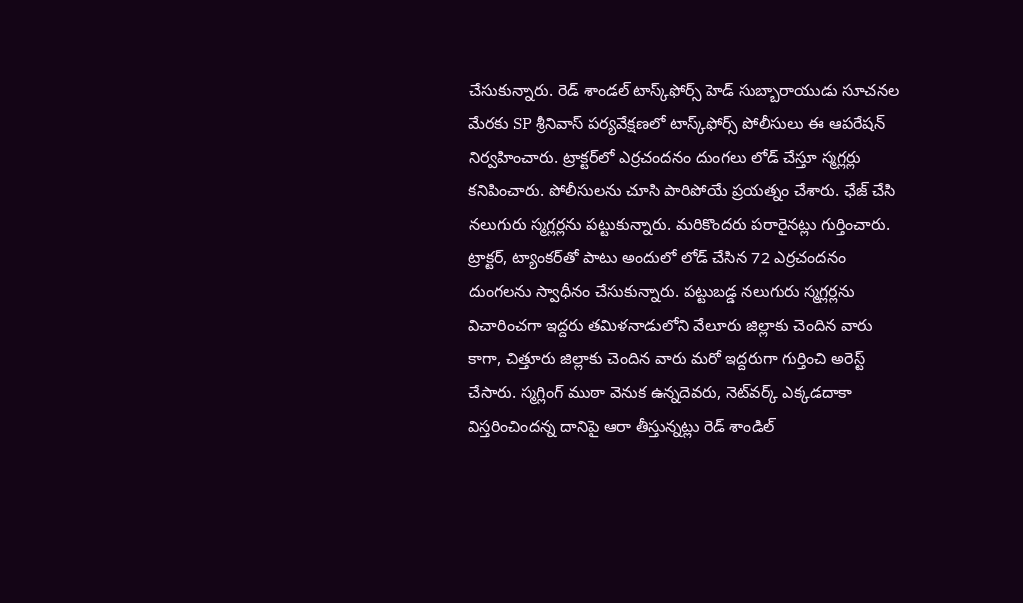చేసుకున్నారు. రెడ్ శాండల్ టాస్క్‌ఫోర్స్ హెడ్ సుబ్బారాయుడు సూచనల మేరకు SP శ్రీనివాస్ పర్యవేక్షణలో టాస్క్‌ఫోర్స్ పోలీసులు ఈ ఆపరేషన్ నిర్వహించారు. ట్రాక్టర్‌లో ఎర్రచందనం దుంగలు లోడ్ చేస్తూ స్మగ్లర్లు కనిపించారు. పోలీసులను చూసి పారిపోయే ప్రయత్నం చేశారు. ఛేజ్ చేసి నలుగురు స్మగ్లర్లను పట్టుకున్నారు. మరికొందరు పరారైనట్లు గుర్తించారు. ట్రాక్టర్, ట్యాంకర్‌తో పాటు అందులో లోడ్ చేసిన 72 ఎర్రచందనం దుంగలను స్వాధీనం చేసుకున్నారు. పట్టుబడ్డ నలుగురు స్మగ్లర్లను విచారించగా ఇద్దరు తమిళనాడులోని వేలూరు జిల్లాకు చెందిన వారు కాగా, చిత్తూరు జిల్లాకు చెందిన వారు మరో ఇద్దరుగా గుర్తించి అరెస్ట్ చేసారు. స్మగ్లింగ్ ముఠా వెనుక ఉన్నదెవరు, నెట్‌వర్క్ ఎక్కడదాకా విస్తరించిందన్న దానిపై ఆరా తీస్తున్నట్లు రెడ్ శాండిల్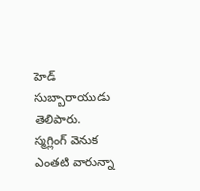హెడ్ సుబ్బారాయుడు తెలిపారు. స్మగ్లింగ్ వెనుక ఎంతటి వారున్నా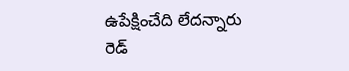ఉపేక్షించేది లేదన్నారు రెడ్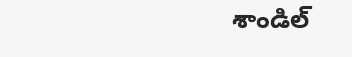శాండిల్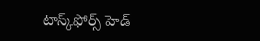టాస్క్‌ఫోర్స్ హెడ్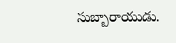సుబ్బారాయుడు.